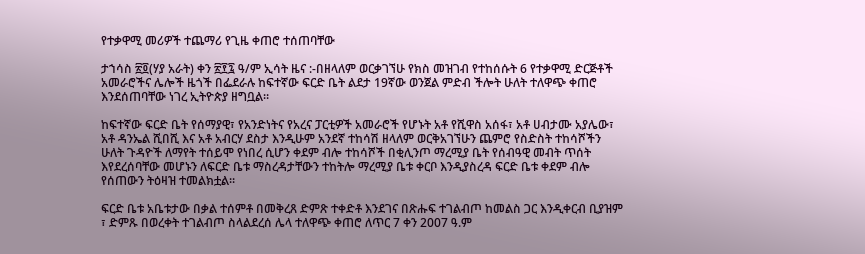የተቃዋሚ መሪዎች ተጨማሪ የጊዜ ቀጠሮ ተሰጠባቸው

ታኀሳስ ፳፬(ሃያ አራት) ቀን ፳፻፯ ዓ/ም ኢሳት ዜና :-በዘላለም ወርቃገኘሁ የክስ መዝገብ የተከሰሱት 6 የተቃዋሚ ድርጅቶች አመራሮችና ሌሎች ዜጎች በፌደራሉ ከፍተኛው ፍርድ ቤት ልደታ 19ኛው ወንጀል ምድብ ችሎት ሁለት ተለዋጭ ቀጠሮ እንደሰጠባቸው ነገረ ኢትዮጵያ ዘግቧል።

ከፍተኛው ፍርድ ቤት የሰማያዊ፣ የአንድነትና የአረና ፓርቲዎች አመራሮች የሆኑት አቶ የሺዋስ አሰፋ፣ አቶ ሀብታሙ አያሌው፣ አቶ ዳንኤል ሺበሺ እና አቶ አብርሃ ደስታ እንዲሁም አንደኛ ተከሳሽ ዘላለም ወርቅአገኘሁን ጨምሮ የስድስት ተከሳሾችን ሁለት ጉዳዮች ለማየት ተሰይሞ የነበረ ሲሆን ቀደም ብሎ ተከሳሾች በቂሊንጦ ማረሚያ ቤት የሰብዓዊ መብት ጥሰት እየደረሰባቸው መሆኑን ለፍርድ ቤቱ ማስረዳታቸውን ተከትሎ ማረሚያ ቤቱ ቀርቦ እንዲያስረዳ ፍርድ ቤቱ ቀደም ብሎ የሰጠውን ትዕዛዝ ተመልክቷል።

ፍርድ ቤቱ አቤቱታው በቃል ተሰምቶ በመቅረጸ ድምጽ ተቀድቶ እንደገና በጽሑፍ ተገልብጦ ከመልስ ጋር እንዲቀርብ ቢያዝም ፣ ድምጹ በወረቀት ተገልብጦ ስላልደረሰ ሌላ ተለዋጭ ቀጠሮ ለጥር 7 ቀን 2007 ዓ.ም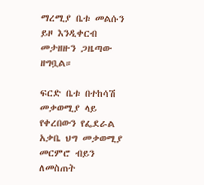ማረሚያ ቤቱ መልሱን ይዞ እንዲቀርብ መታዘዙን ጋዜጣው ዘግቧል።

ፍርድ ቤቱ በተከሳሽ መቃወሚያ ላይ የቀረበውን የፌደራል አቃቤ ህግ መቃወሚያ መርምሮ ብይን ለመስጠት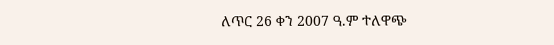ለጥር 26 ቀን 2007 ዓ.ም ተለዋጭ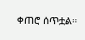ቀጠሮ ሰጥቷል።